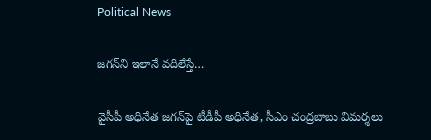Political News

జ‌గ‌న్‌ని ఇలానే వ‌దిలేస్తే…

వైసీపీ అధినేత జ‌గ‌న్‌పై టీడీపీ అధినేత‌, సీఎం చంద్ర‌బాబు విమ‌ర్శ‌లు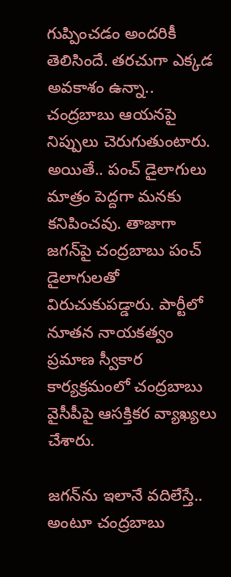గుప్పించ‌డం అంద‌రికీ తెలిసిందే. త‌ర‌చుగా ఎక్క‌డ అవ‌కాశం ఉన్నా.. చంద్ర‌బాబు ఆయ‌న‌పై నిప్పులు చెరుగుతుంటారు. అయితే.. పంచ్ డైలాగులు మాత్రం పెద్ద‌గా మ‌న‌కు క‌నిపించ‌వు. తాజాగా జ‌గ‌న్‌పై చంద్ర‌బాబు పంచ్ డైలాగుల‌తో విరుచుకుప‌డ్డారు. పార్టీలో నూత‌న నాయ‌క‌త్వం ప్ర‌మాణ స్వీకార కార్య‌క్ర‌మంలో చంద్ర‌బాబు వైసీపీపై ఆస‌క్తిక‌ర వ్యాఖ్య‌లు చేశారు.

జ‌గ‌న్‌ను ఇలానే వ‌దిలేస్తే.. అంటూ చంద్ర‌బాబు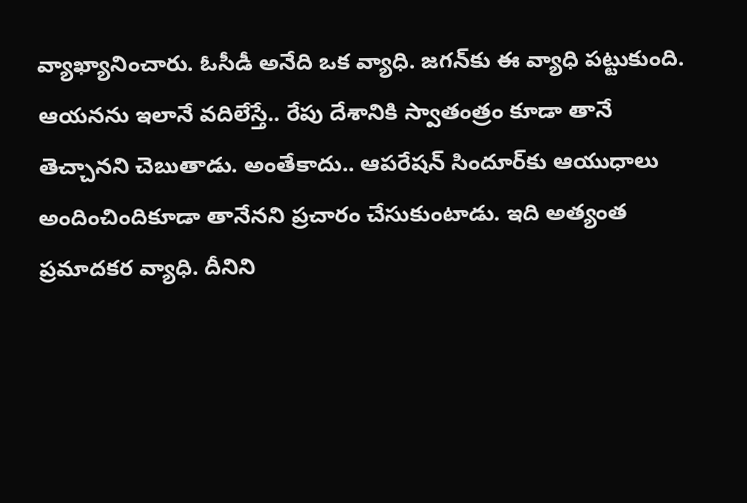వ్యాఖ్యానించారు. ఓసీడీ అనేది ఒక‌ వ్యాధి. జ‌గ‌న్‌కు ఈ వ్యాధి ప‌ట్టుకుంది. ఆయ‌న‌ను ఇలానే వ‌దిలేస్తే.. రేపు దేశానికి స్వాతంత్రం కూడా తానే తెచ్చాన‌ని చెబుతాడు. అంతేకాదు.. ఆప‌రేష‌న్ సిందూర్‌కు ఆయుధాలు అందించిందికూడా తానేన‌ని ప్ర‌చారం చేసుకుంటాడు. ఇది అత్యంత ప్ర‌మాద‌క‌ర వ్యాధి. దీనిని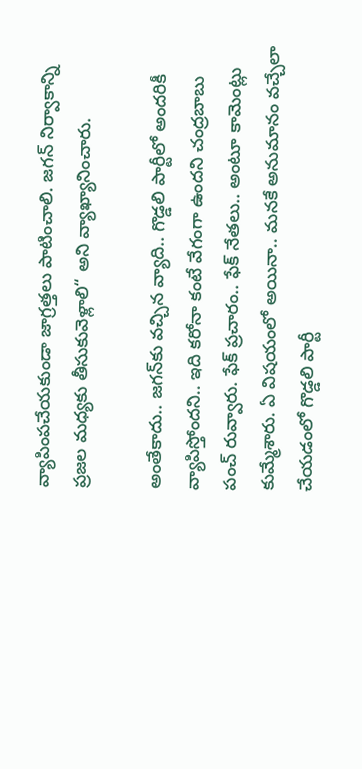వ్యాపింప‌చేయ‌కుండా జాగ్ర‌త్త‌లు పాటించాలి. జ‌గ‌న్ నిర్వాకాన్ని ప్ర‌జ‌ల మ‌ధ్య‌కు తీసుకువెళ్లాలి“ అని వ్యాఖ్యానించారు.

అంతేకాదు.. జ‌గ‌న్‌కు వ‌చ్చిన వ్యాది.. గొడ్డ‌లి పార్టీలో అంద‌రికీ వ్యాపిస్తోంద‌ని.. ఇది క‌రోనా కంటే వేగంగా ఉంద‌ని చంద్ర‌బాబు పంచ్ రువ్వారు. ఫేక్ ప్రచారం.. ఫేక్ నేత‌లు.. అంటూ కామెంట్లు కుమ్మేశారు. ఏ విష‌యంలో అయినా.. మనకే అనుమానం వచ్చేలా చేయడంలో గొడ్డలి పార్టీ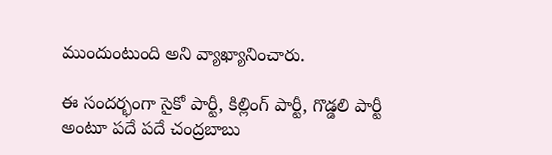ముందుంటుంది అని వ్యాఖ్యానించారు.

ఈ సంద‌ర్భంగా సైకో పార్టీ, కిల్లింగ్ పార్టీ, గొడ్డ‌లి పార్టీ అంటూ ప‌దే ప‌దే చంద్ర‌బాబు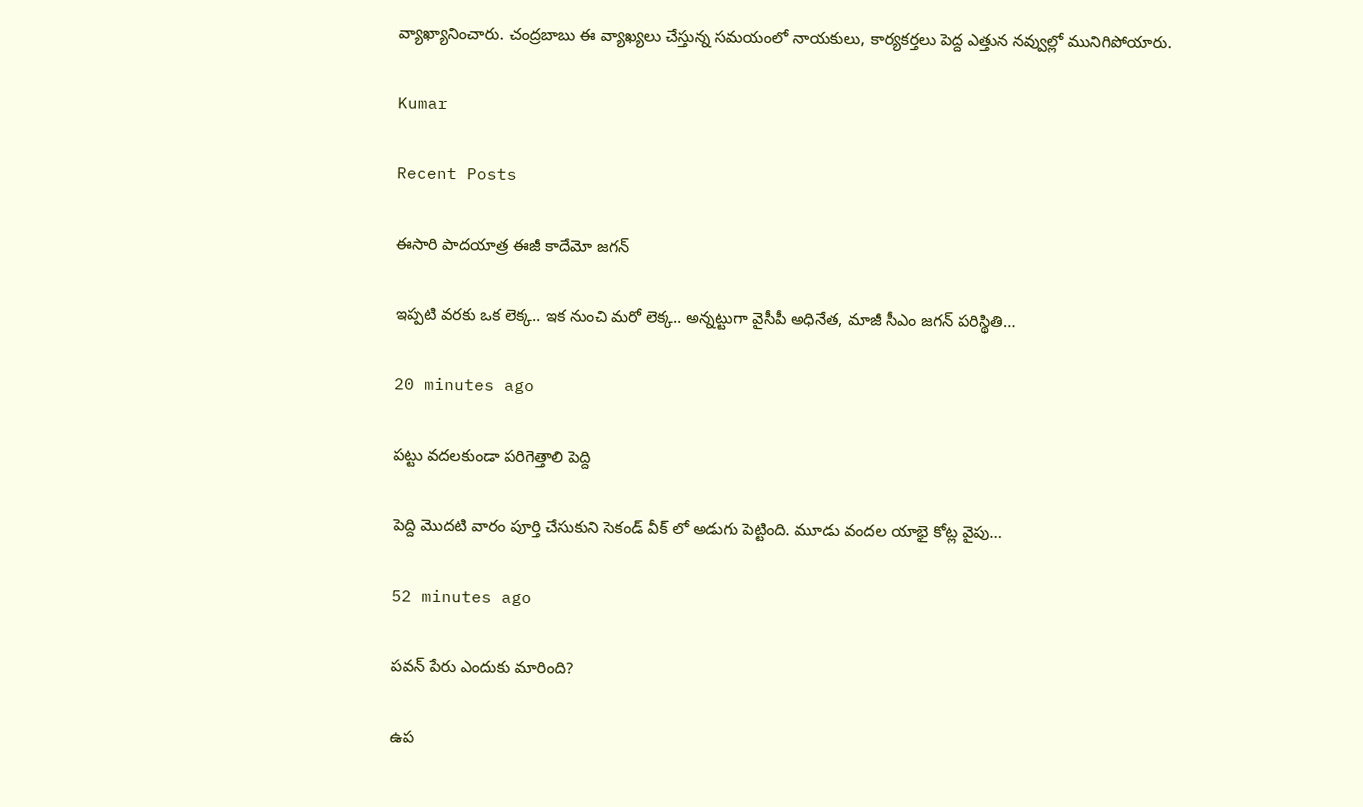వ్యాఖ్యానించారు. చంద్ర‌బాబు ఈ వ్యాఖ్య‌లు చేస్తున్న స‌మ‌యంలో నాయ‌కులు, కార్య‌క‌ర్త‌లు పెద్ద ఎత్తున న‌వ్వుల్లో మునిగిపోయారు.

Kumar

Recent Posts

ఈసారి పాదయాత్ర ఈజీ కాదేమో జగన్

ఇప్ప‌టి వ‌ర‌కు ఒక లెక్క‌.. ఇక నుంచి మరో లెక్క‌.. అన్న‌ట్టుగా వైసీపీ అధినేత‌, మాజీ సీఎం జ‌గ‌న్ ప‌రిస్థితి…

20 minutes ago

పట్టు వదలకుండా పరిగెత్తాలి పెద్ది

పెద్ది మొదటి వారం పూర్తి చేసుకుని సెకండ్ వీక్ లో అడుగు పెట్టింది. మూడు వందల యాభై కోట్ల వైపు…

52 minutes ago

పవన్ పేరు ఎందుకు మారింది?

ఉప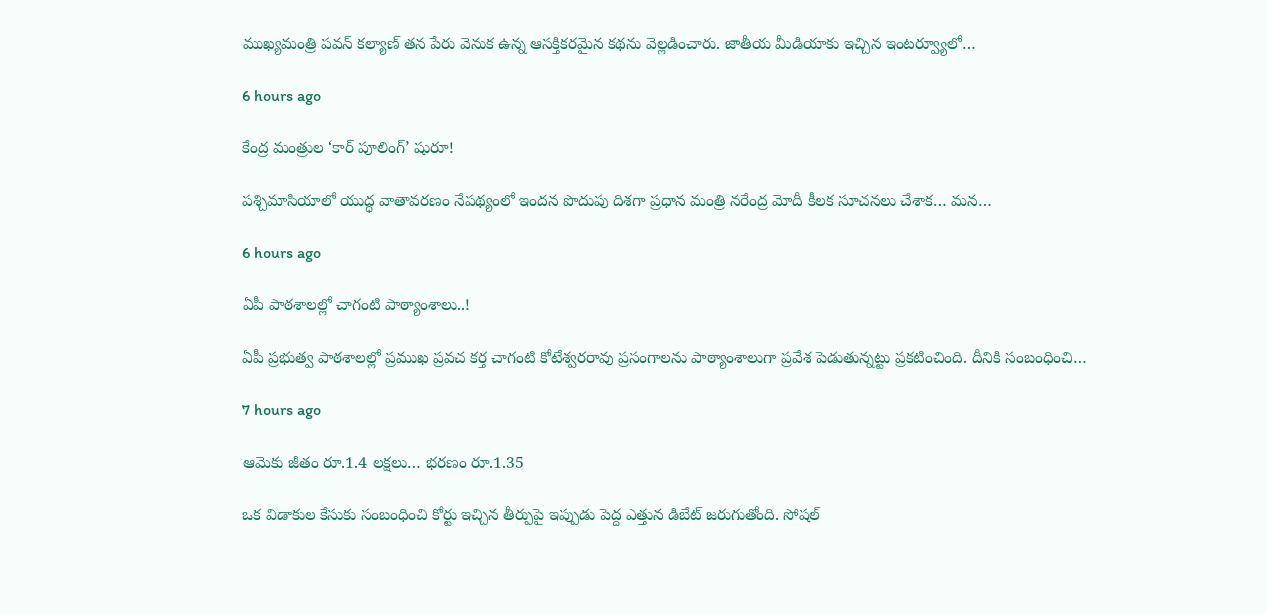ముఖ్యమంత్రి పవన్ కల్యాణ్ తన పేరు వెనుక ఉన్న ఆసక్తికరమైన కథను వెల్లడించారు. జాతీయ మీడియాకు ఇచ్చిన ఇంటర్వ్యూలో…

6 hours ago

కేంద్ర మంత్రుల ‘కార్ పూలింగ్’ షురూ!

పశ్చిమాసియాలో యుద్ధ వాతావరణం నేపథ్యంలో ఇందన పొదుపు దిశగా ప్రధాన మంత్రి నరేంద్ర మోదీ కీలక సూచనలు చేశాక… మన…

6 hours ago

ఏపీ పాఠ‌శాల‌ల్లో చాగంటి పాఠ్యాంశాలు..!

ఏపీ ప్ర‌భుత్వ పాఠ‌శాల‌ల్లో ప్ర‌ముఖ ప్ర‌వ‌చ క‌ర్త చాగంటి కోటేశ్వ‌ర‌రావు ప్ర‌సంగాల‌ను పాఠ్యాంశాలుగా ప్ర‌వేశ పెడుతున్నట్టు ప్ర‌క‌టించింది. దీనికి సంబంధించి…

7 hours ago

ఆమెకు జీతం రూ.1.4 లక్షలు… భరణం రూ.1.35

ఒక విడాకుల కేసుకు సంబంధించి కోర్టు ఇచ్చిన తీర్పుపై ఇప్పుడు పెద్ద ఎత్తున డిబేట్ జరుగుతోంది. సోషల్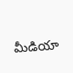మీడియా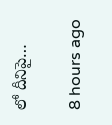లో దీనిపై…

8 hours ago